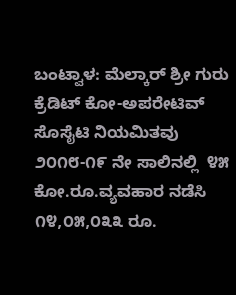ಬಂಟ್ವಾಳ: ಮೆಲ್ಕಾರ್ ಶ್ರೀ ಗುರು ಕ್ರೆಡಿಟ್ ಕೋ-ಅಪರೇಟಿವ್ ಸೊಸೈಟಿ ನಿಯಮಿತವು  ೨೦೧೮-೧೯ ನೇ ಸಾಲಿನಲ್ಲಿ  ೪೫ ಕೋ.ರೂ.ವ್ಯವಹಾರ ನಡೆಸಿ ೧೪,೦೫,೦೩೩ ರೂ.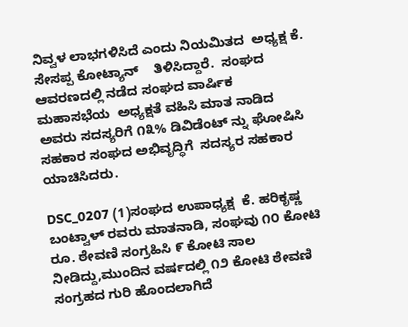ನಿವ್ವಳ ಲಾಭಗಳಿಸಿದೆ ಎಂದು ನಿಯಮಿತದ  ಅಧ್ಯಕ್ಷ ಕೆ. ಸೇಸಪ್ಪ ಕೋಟ್ಯಾನ್    ತಿಳಿಸಿದ್ದಾರೆ.  ಸಂಘದ ಆವರಣದಲ್ಲಿ ನಡೆದ ಸಂಘದ ವಾರ್ಷಿಕ  ಮಹಾಸಭೆಯ  ಅಧ್ಯಕ್ಷತೆ ವಹಿಸಿ ಮಾತ ನಾಡಿದ  ಅವರು ಸದಸ್ಯರಿಗೆ ೧೩% ಡಿವಿಡೆಂಟ್ ನ್ನು ಘೋಷಿಸಿ  ಸಹಕಾರ ಸಂಘದ ಅಭಿವೃದ್ಧಿಗೆ  ಸದಸ್ಯರ ಸಹಕಾರ ಯಾಚಿಸಿದರು.

DSC_0207 (1)ಸಂಘದ ಉಪಾಧ್ಯಕ್ಷ  ಕೆ. ಹರಿಕೃಷ್ಣ ಬಂಟ್ವಾಳ್ ರವರು ಮಾತನಾಡಿ, ಸಂಘವು ೧೦ ಕೋಟಿ ರೂ. ಠೇವಣಿ ಸಂಗ್ರಹಿಸಿ ೯ ಕೋಟಿ ಸಾಲ ನೀಡಿದ್ದು,ಮುಂದಿನ ವರ್ಷದಲ್ಲಿ ೧೨ ಕೋಟಿ ಠೇವಣಿ ಸಂಗ್ರಹದ ಗುರಿ ಹೊಂದಲಾಗಿದೆ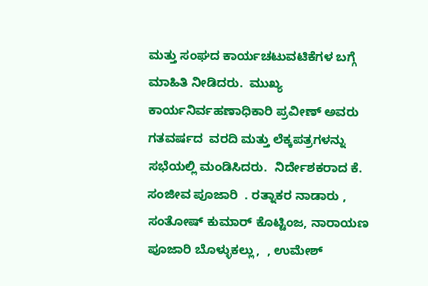ಮತ್ತು ಸಂಘದ ಕಾರ್ಯಚಟುವಟಿಕೆಗಳ ಬಗ್ಗೆ ಮಾಹಿತಿ ನೀಡಿದರು.  ಮುಖ್ಯ ಕಾರ್ಯನಿರ್ವಹಣಾಧಿಕಾರಿ ಪ್ರವೀಣ್ ಅವರು ಗತವರ್ಷದ  ವರದಿ ಮತ್ತು ಲೆಕ್ಕಪತ್ರಗಳನ್ನು ಸಭೆಯಲ್ಲಿ ಮಂಡಿಸಿದರು.  ನಿರ್ದೇಶಕರಾದ ಕೆ. ಸಂಜೀವ ಪೂಜಾರಿ  . ರತ್ನಾಕರ ನಾಡಾರು , ಸಂತೋಷ್ ಕುಮಾರ್ ಕೊಟ್ಟಿಂಜ, ನಾರಾಯಣ ಪೂಜಾರಿ ಬೊಳ್ಳುಕಲ್ಲು,  , ಉಮೇಶ್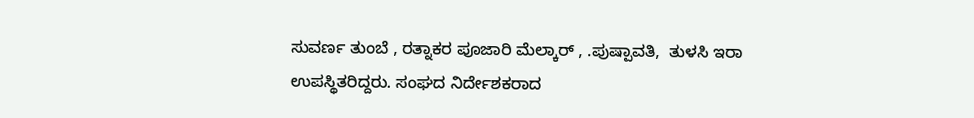ಸುವರ್ಣ ತುಂಬೆ , ರತ್ನಾಕರ ಪೂಜಾರಿ ಮೆಲ್ಕಾರ್ , .ಪುಷ್ಪಾವತಿ,  ತುಳಸಿ ಇರಾ ಉಪಸ್ಥಿತರಿದ್ದರು. ಸಂಘದ ನಿರ್ದೇಶಕರಾದ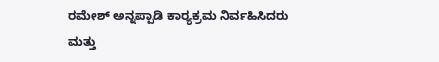ರಮೇಶ್ ಅನ್ನಪ್ಪಾಡಿ ಕಾರ‍್ಯಕ್ರಮ ನಿರ್ವಹಿಸಿದರು ಮತ್ತು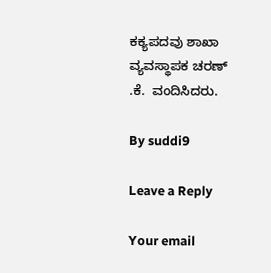ಕಕ್ಯಪದವು ಶಾಖಾ ವ್ಯವಸ್ಥಾಪಕ ಚರಣ್ .ಕೆ.  ವಂದಿಸಿದರು.

By suddi9

Leave a Reply

Your email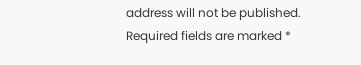address will not be published. Required fields are marked *